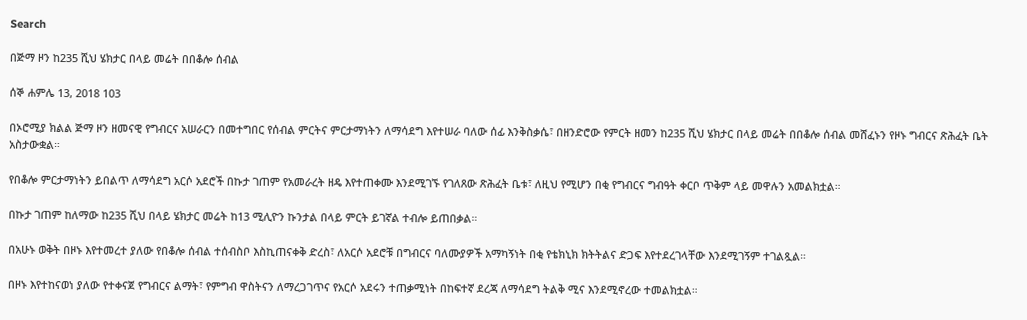Search

በጅማ ዞን ከ235 ሺህ ሄክታር በላይ መሬት በበቆሎ ሰብል

ሰኞ ሐምሌ 13, 2018 103

በኦሮሚያ ክልል ጅማ ዞን ዘመናዊ የግብርና አሠራርን በመተግበር የሰብል ምርትና ምርታማነትን ለማሳደግ እየተሠራ ባለው ሰፊ እንቅስቃሴ፣ በዘንድሮው የምርት ዘመን ከ235 ሺህ ሄክታር በላይ መሬት በበቆሎ ሰብል መሸፈኑን የዞኑ ግብርና ጽሕፈት ቤት አስታውቋል።

የበቆሎ ምርታማነትን ይበልጥ ለማሳደግ አርሶ አደሮች በኩታ ገጠም የአመራረት ዘዴ እየተጠቀሙ እንደሚገኙ የገለጸው ጽሕፈት ቤቱ፣ ለዚህ የሚሆን በቂ የግብርና ግብዓት ቀርቦ ጥቅም ላይ መዋሉን አመልክቷል።

በኩታ ገጠም ከለማው ከ235 ሺህ በላይ ሄክታር መሬት ከ13 ሚሊዮን ኩንታል በላይ ምርት ይገኛል ተብሎ ይጠበቃል።

በአሁኑ ወቅት በዞኑ እየተመረተ ያለው የበቆሎ ሰብል ተሰብስቦ እስኪጠናቀቅ ድረስ፣ ለአርሶ አደሮቹ በግብርና ባለሙያዎች አማካኝነት በቂ የቴክኒክ ክትትልና ድጋፍ እየተደረገላቸው እንደሚገኝም ተገልጿል።

በዞኑ እየተከናወነ ያለው የተቀናጀ የግብርና ልማት፣ የምግብ ዋስትናን ለማረጋገጥና የአርሶ አደሩን ተጠቃሚነት በከፍተኛ ደረጃ ለማሳደግ ትልቅ ሚና እንደሚኖረው ተመልክቷል።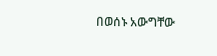በወሰኑ አውግቸው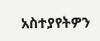አስተያየትዎን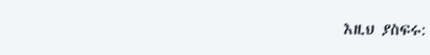እዚህ ያስፍሩ: